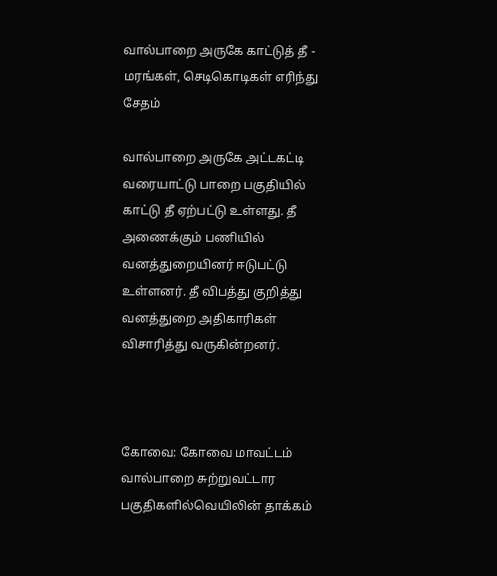வால்பாறை அருகே காட்டுத் தீ - மரங்கள், செடிகொடிகள் எரிந்து சேதம்

வால்பாறை அருகே அட்டகட்டி வரையாட்டு பாறை பகுதியில் காட்டு தீ ஏற்பட்டு உள்ளது. தீ அணைக்கும் பணியில் வனத்துறையினர் ஈடுபட்டு உள்ளனர். தீ விபத்து குறித்து வனத்துறை அதிகாரிகள் விசாரித்து வருகின்றனர்.



கோவை: கோவை மாவட்டம் வால்பாறை சுற்றுவட்டார பகுதிகளில்வெயிலின் தாக்கம்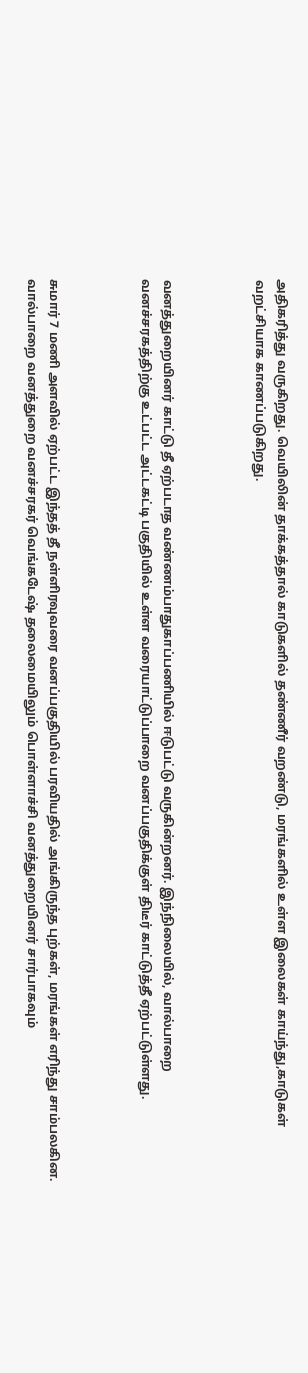அதிகரித்து வருகிறது. வெயிலின் தாக்கத்தால் காடுகளில் தண்ணீர் வறண்டு, மரங்களில் உள்ள இலைகள் காய்ந்து,காடுகள் வறட்சியாக காணப்படுகிறது.



வனத்துறையினர் காட்டு தீ ஏற்படாத வண்ணம்பாதுகாப்பணியில் ஈடுபட்டு வருகின்றனர். இந்நிலையில், வால்பாறை வனச்சரகத்திற்கு உட்பட்ட அட்டகட்டி பகுதியில் உள்ள வரையாட்டுப்பாறை வனப்பகுதிக்குள் திடீர் காட்டுத்தீ ஏற்பட்டுள்ளது.



சுமார் 7 மணி அளவில் ஏற்பட்ட இந்தத் தீ நள்ளிரவுவரை வனப்பகுதியில் பரவியதில் அங்கிருந்த புற்கள், மரங்கள் எரிந்து சாம்பலகின. வால்பாறை வனத்துறை வனச்சரகர் வெங்கடேஷ் தலைமையிலும் பொள்ளாச்சி வனத்துறையினர் சார்பாகவும்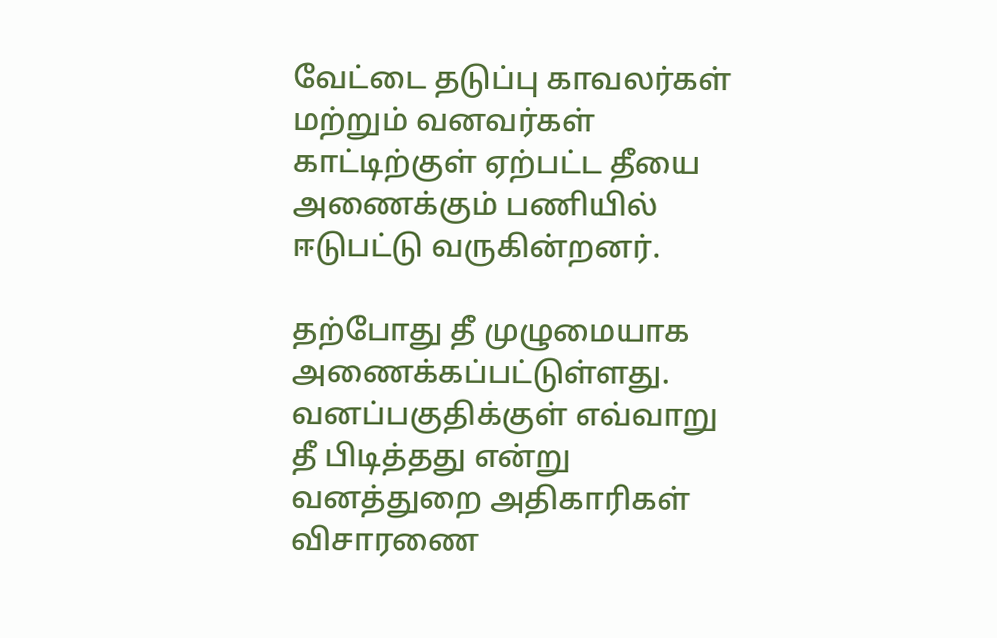வேட்டை தடுப்பு காவலர்கள் மற்றும் வனவர்கள் காட்டிற்குள் ஏற்பட்ட தீயை அணைக்கும் பணியில் ஈடுபட்டு வருகின்றனர்.

தற்போது தீ முழுமையாக அணைக்கப்பட்டுள்ளது. வனப்பகுதிக்குள் எவ்வாறு தீ பிடித்தது என்று வனத்துறை அதிகாரிகள் விசாரணை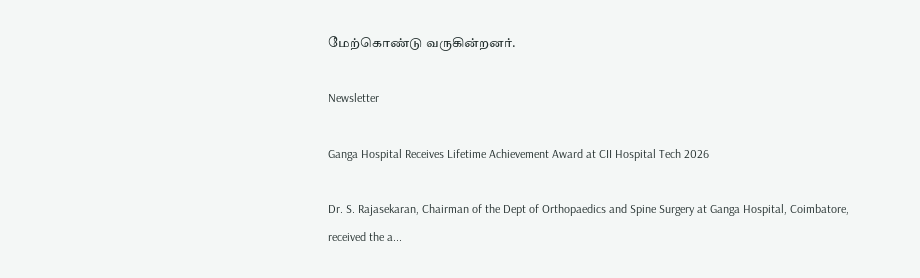மேற்கொண்டு வருகின்றனர்.

Newsletter

Ganga Hospital Receives Lifetime Achievement Award at CII Hospital Tech 2026

Dr. S. Rajasekaran, Chairman of the Dept of Orthopaedics and Spine Surgery at Ganga Hospital, Coimbatore, received the a...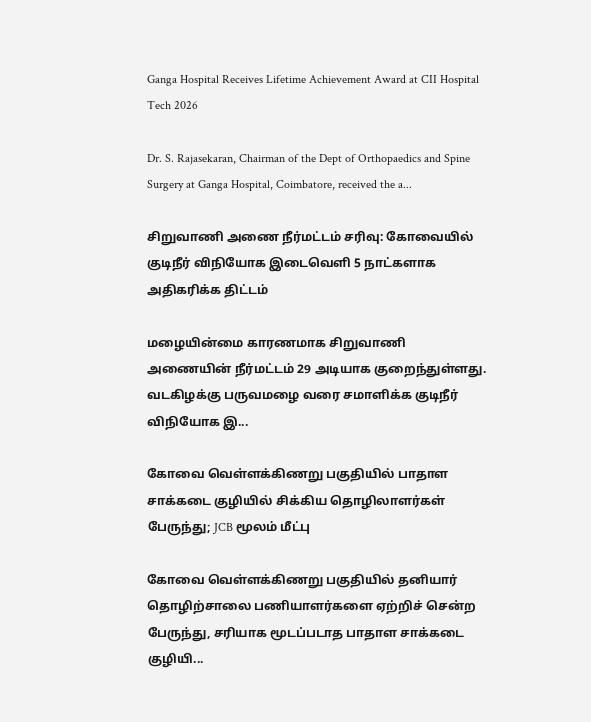Ganga Hospital Receives Lifetime Achievement Award at CII Hospital Tech 2026

Dr. S. Rajasekaran, Chairman of the Dept of Orthopaedics and Spine Surgery at Ganga Hospital, Coimbatore, received the a...

சிறுவாணி அணை நீர்மட்டம் சரிவு: கோவையில் குடிநீர் விநியோக இடைவெளி 5 நாட்களாக அதிகரிக்க திட்டம்

மழையின்மை காரணமாக சிறுவாணி அணையின் நீர்மட்டம் 29 அடியாக குறைந்துள்ளது. வடகிழக்கு பருவமழை வரை சமாளிக்க குடிநீர் விநியோக இ...

கோவை வெள்ளக்கிணறு பகுதியில் பாதாள சாக்கடை குழியில் சிக்கிய தொழிலாளர்கள் பேருந்து; JCB மூலம் மீட்பு

கோவை வெள்ளக்கிணறு பகுதியில் தனியார் தொழிற்சாலை பணியாளர்களை ஏற்றிச் சென்ற பேருந்து, சரியாக மூடப்படாத பாதாள சாக்கடை குழியி...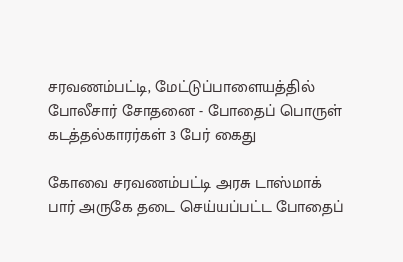சரவணம்பட்டி, மேட்டுப்பாளையத்தில் போலீசார் சோதனை - போதைப் பொருள் கடத்தல்காரர்கள் 3 பேர் கைது

கோவை சரவணம்பட்டி அரசு டாஸ்மாக் பார் அருகே தடை செய்யப்பட்ட போதைப்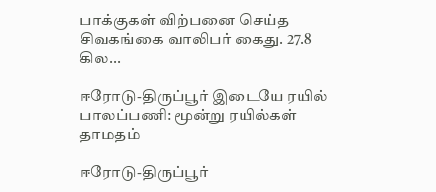பாக்குகள் விற்பனை செய்த சிவகங்கை வாலிபர் கைது. 27.8 கில...

ஈரோடு-திருப்பூர் இடையே ரயில் பாலப்பணி: மூன்று ரயில்கள் தாமதம்

ஈரோடு-திருப்பூர்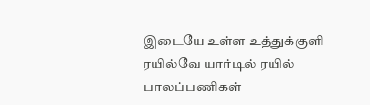இடையே உள்ள உத்துக்குளி ரயில்வே யார்டில் ரயில் பாலப்பணிகள்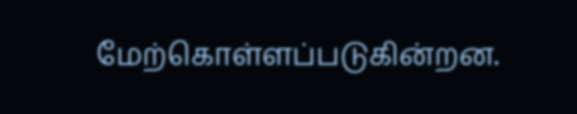மேற்கொள்ளப்படுகின்றன.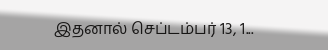இதனால் செப்டம்பர் 13, 1...